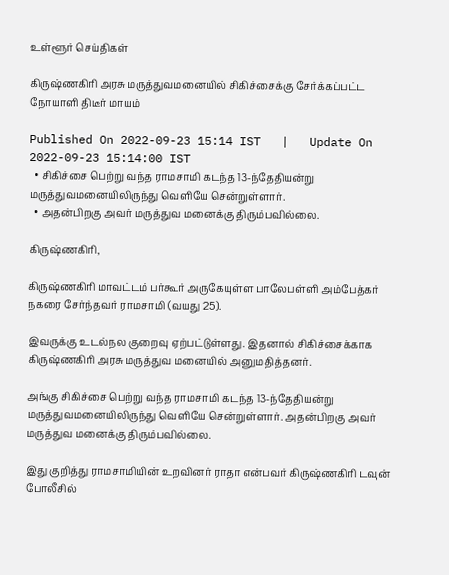உள்ளூர் செய்திகள்

கிருஷ்ணகிரி அரசு மருத்துவமனையில் சிகிச்சைக்கு சேர்க்கப்பட்ட நோயாளி திடீர் மாயம்

Published On 2022-09-23 15:14 IST   |   Update On 2022-09-23 15:14:00 IST
  • சிகிச்சை பெற்று வந்த ராமசாமி கடந்த 13-ந்தேதியன்று மருத்துவமனையிலிருந்து வெளியே சென்றுள்ளார்.
  • அதன்பிறகு அவர் மருத்துவ மனைக்கு திரும்பவில்லை.

கிருஷ்ணகிரி,

கிருஷ்ணகிரி மாவட்டம் பர்கூர் அருகேயுள்ள பாலேபள்ளி அம்பேத்கர் நகரை சேர்ந்தவர் ராமசாமி (வயது 25).

இவருக்கு உடல்நல குறைவு ஏற்பட்டுள்ளது. இதனால் சிகிச்சைக்காக கிருஷ்ணகிரி அரசு மருத்துவ மனையில் அனுமதித்தனர்.

அங்கு சிகிச்சை பெற்று வந்த ராமசாமி கடந்த 13-ந்தேதியன்று மருத்துவமனையிலிருந்து வெளியே சென்றுள்ளார். அதன்பிறகு அவர் மருத்துவ மனைக்கு திரும்பவில்லை.

இது குறித்து ராமசாமியின் உறவினர் ராதா என்பவர் கிருஷ்ணகிரி டவுன் போலீசில்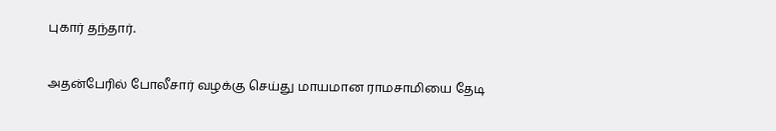புகார் தந்தார்.

அதன்பேரில் போலீசார் வழக்கு செய்து மாயமான ராமசாமியை தேடி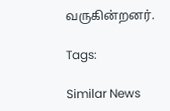வருகின்றனர்.

Tags:

Similar News